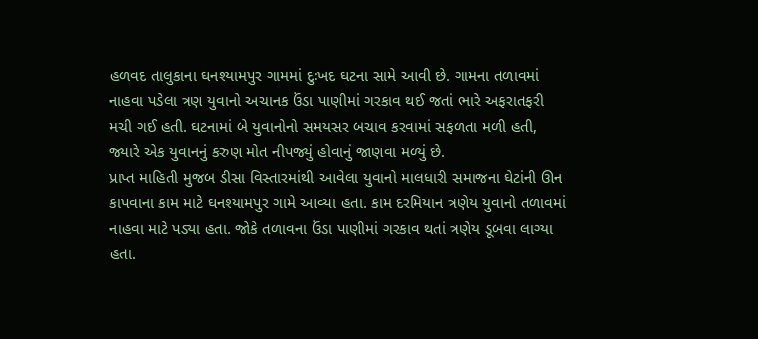હળવદ તાલુકાના ઘનશ્યામપુર ગામમાં દુઃખદ ઘટના સામે આવી છે. ગામના તળાવમાં નાહવા પડેલા ત્રણ યુવાનો અચાનક ઉંડા પાણીમાં ગરકાવ થઈ જતાં ભારે અફરાતફરી મચી ગઈ હતી. ઘટનામાં બે યુવાનોનો સમયસર બચાવ કરવામાં સફળતા મળી હતી, જ્યારે એક યુવાનનું કરુણ મોત નીપજ્યું હોવાનું જાણવા મળ્યું છે.
પ્રાપ્ત માહિતી મુજબ ડીસા વિસ્તારમાંથી આવેલા યુવાનો માલધારી સમાજના ઘેટાંની ઊન કાપવાના કામ માટે ઘનશ્યામપુર ગામે આવ્યા હતા. કામ દરમિયાન ત્રણેય યુવાનો તળાવમાં નાહવા માટે પડ્યા હતા. જોકે તળાવના ઉંડા પાણીમાં ગરકાવ થતાં ત્રણેય ડૂબવા લાગ્યા હતા.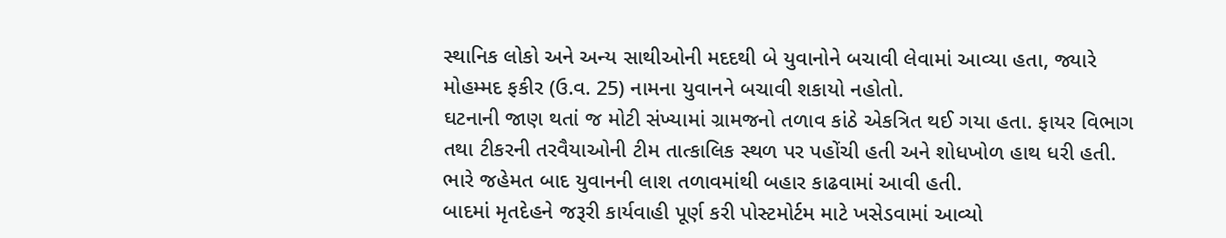સ્થાનિક લોકો અને અન્ય સાથીઓની મદદથી બે યુવાનોને બચાવી લેવામાં આવ્યા હતા, જ્યારે મોહમ્મદ ફકીર (ઉ.વ. 25) નામના યુવાનને બચાવી શકાયો નહોતો.
ઘટનાની જાણ થતાં જ મોટી સંખ્યામાં ગ્રામજનો તળાવ કાંઠે એકત્રિત થઈ ગયા હતા. ફાયર વિભાગ તથા ટીકરની તરવૈયાઓની ટીમ તાત્કાલિક સ્થળ પર પહોંચી હતી અને શોધખોળ હાથ ધરી હતી. ભારે જહેમત બાદ યુવાનની લાશ તળાવમાંથી બહાર કાઢવામાં આવી હતી.
બાદમાં મૃતદેહને જરૂરી કાર્યવાહી પૂર્ણ કરી પોસ્ટમોર્ટમ માટે ખસેડવામાં આવ્યો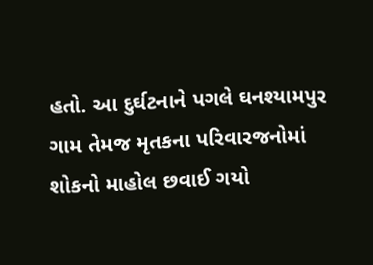હતો. આ દુર્ઘટનાને પગલે ઘનશ્યામપુર ગામ તેમજ મૃતકના પરિવારજનોમાં શોકનો માહોલ છવાઈ ગયો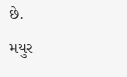છે.
મયુર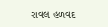રાવલ હળવદ